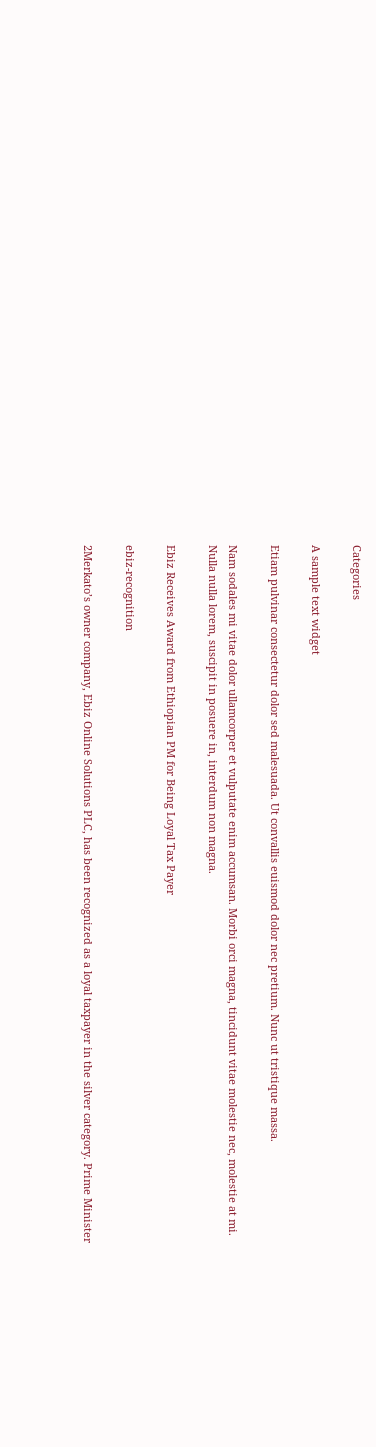Categories

A sample text widget

Etiam pulvinar consectetur dolor sed malesuada. Ut convallis euismod dolor nec pretium. Nunc ut tristique massa.

Nam sodales mi vitae dolor ullamcorper et vulputate enim accumsan. Morbi orci magna, tincidunt vitae molestie nec, molestie at mi. Nulla nulla lorem, suscipit in posuere in, interdum non magna.

Ebiz Receives Award from Ethiopian PM for Being Loyal Tax Payer

ebiz-recognition

2Merkato’s owner company, Ebiz Online Solutions PLC, has been recognized as a loyal taxpayer in the silver category. Prime Minister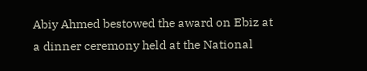Abiy Ahmed bestowed the award on Ebiz at a dinner ceremony held at the National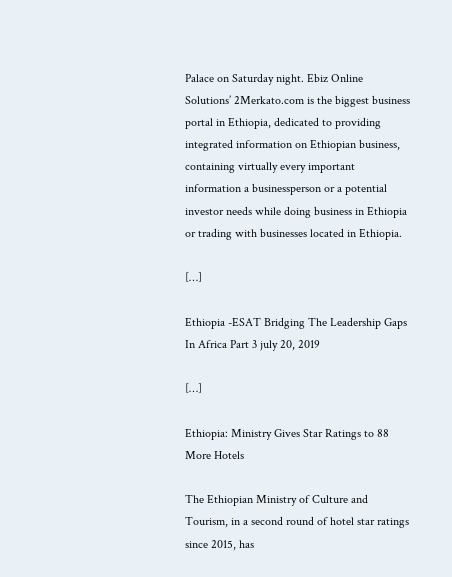Palace on Saturday night. Ebiz Online Solutions’ 2Merkato.com is the biggest business portal in Ethiopia, dedicated to providing integrated information on Ethiopian business, containing virtually every important information a businessperson or a potential investor needs while doing business in Ethiopia or trading with businesses located in Ethiopia.

[…]

Ethiopia -ESAT Bridging The Leadership Gaps In Africa Part 3 july 20, 2019

[…]

Ethiopia: Ministry Gives Star Ratings to 88 More Hotels

The Ethiopian Ministry of Culture and Tourism, in a second round of hotel star ratings since 2015, has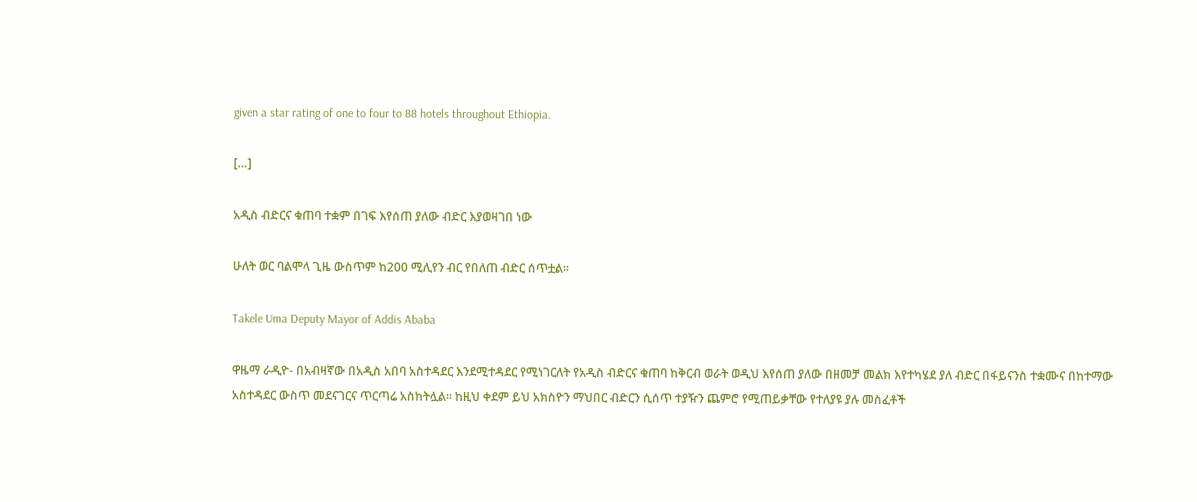given a star rating of one to four to 88 hotels throughout Ethiopia.

[…]

አዲስ ብድርና ቁጠባ ተቋም በገፍ እየሰጠ ያለው ብድር እያወዛገበ ነው

ሁለት ወር ባልሞላ ጊዜ ውስጥም ከ200 ሚሊየን ብር የበለጠ ብድር ሰጥቷል።

Takele Uma Deputy Mayor of Addis Ababa

ዋዜማ ራዲዮ- በአብዛኛው በአዲስ አበባ አስተዳደር እንደሚተዳደር የሚነገርለት የአዲስ ብድርና ቁጠባ ከቅርብ ወራት ወዲህ እየሰጠ ያለው በዘመቻ መልክ እየተካሄደ ያለ ብድር በፋይናንስ ተቋሙና በከተማው አስተዳደር ውስጥ መደናገርና ጥርጣሬ አስከትሏል። ከዚህ ቀደም ይህ አክስዮን ማህበር ብድርን ሲሰጥ ተያዥን ጨምሮ የሚጠይቃቸው የተለያዩ ያሉ መስፈቶች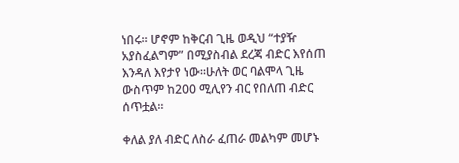ነበሩ። ሆኖም ከቅርብ ጊዜ ወዲህ “ተያዥ አያስፈልግም” በሚያስብል ደረጃ ብድር እየሰጠ እንዳለ እየታየ ነው።ሁለት ወር ባልሞላ ጊዜ ውስጥም ከ200 ሚሊየን ብር የበለጠ ብድር ሰጥቷል።

ቀለል ያለ ብድር ለስራ ፈጠራ መልካም መሆኑ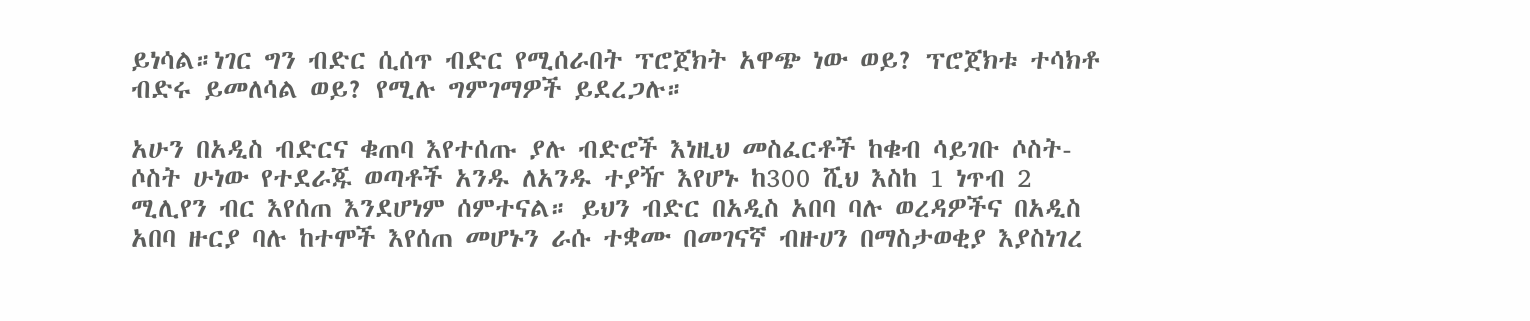ይነሳል።ነገር ግን ብድር ሲሰጥ ብድር የሚሰራበት ፕሮጀክት አዋጭ ነው ወይ? ፕሮጀክቱ ተሳክቶ ብድሩ ይመለሳል ወይ? የሚሉ ግምገማዎች ይደረጋሉ።

አሁን በአዲስ ብድርና ቁጠባ እየተሰጡ ያሉ ብድሮች እነዚህ መስፈርቶች ከቁብ ሳይገቡ ሶስት-ሶስት ሁነው የተደራጁ ወጣቶች አንዱ ለአንዱ ተያዥ እየሆኑ ከ300 ሺህ እስከ 1 ነጥብ 2 ሚሊየን ብር እየሰጠ እንደሆነም ሰምተናል። ይህን ብድር በአዲስ አበባ ባሉ ወረዳዎችና በአዲስ አበባ ዙርያ ባሉ ከተሞች እየሰጠ መሆኑን ራሱ ተቋሙ በመገናኛ ብዙሀን በማስታወቂያ እያስነገረ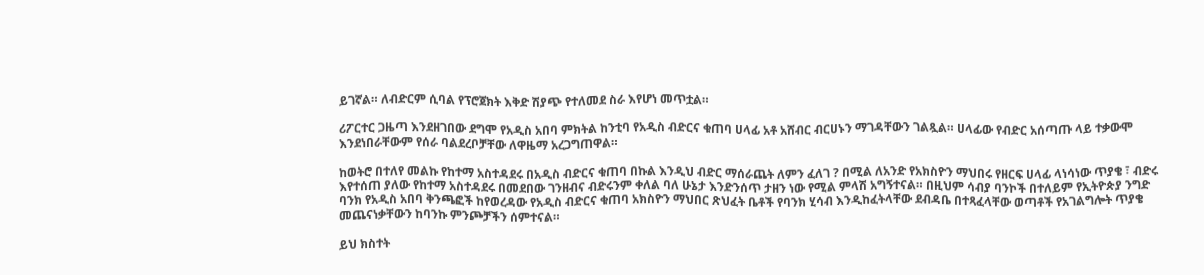ይገኛል። ለብድርም ሲባል የፕሮጀክት እቅድ ሽያጭ የተለመደ ስራ እየሆነ መጥቷል።

ሪፖርተር ጋዜጣ እንደዘገበው ደግሞ የአዲስ አበባ ምክትል ከንቲባ የአዲስ ብድርና ቁጠባ ሀላፊ አቶ አሸብር ብርሀኑን ማገዳቸውን ገልጿል። ሀላፊው የብድር አሰጣጡ ላይ ተቃውሞ እንደነበራቸውም የሰራ ባልደረቦቻቸው ለዋዜማ አረጋግጠዋል።

ከወትሮ በተለየ መልኩ የከተማ አስተዳደሩ በአዲስ ብድርና ቁጠባ በኩል እንዲህ ብድር ማሰራጨት ለምን ፈለገ ? በሚል ለአንድ የአክስዮን ማህበሩ የዘርፍ ሀላፊ ላነሳነው ጥያቄ ፣ ብድሩ እየተሰጠ ያለው የከተማ አስተዳደሩ በመደበው ገንዘብና ብድሩንም ቀለል ባለ ሁኔታ እንድንሰጥ ታዘን ነው የሚል ምላሽ አግኝተናል። በዚህም ሳብያ ባንኮች በተለይም የኢትዮጵያ ንግድ ባንክ የአዲስ አበባ ቅንጫፎች ከየወረዳው የአዲስ ብድርና ቁጠባ አክስዮን ማህበር ጽህፈት ቤቶች የባንክ ሂሳብ እንዲከፈትላቸው ደብዳቤ በተጻፈላቸው ወጣቶች የአገልግሎት ጥያቄ መጨናነቃቸውን ከባንኩ ምንጮቻችን ሰምተናል።

ይህ ክስተት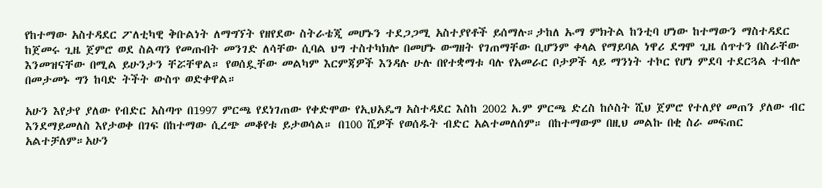የከተማው አስተዳደር ፖለቲካዊ ቅቡልነት ለማግኘት የዘየደው ስትራቴጂ መሆኑን ተደጋጋሚ አስተያየቶች ይሰማሉ።ታከለ ኡማ ምክትል ከንቲባ ሆነው ከተማውን ማስተዳደር ከጀመሩ ጊዜ ጀምሮ ወደ ስልጣን የመጡበት መንገድ ለሳቸው ሲባል ህግ ተስተካክሎ በመሆኑ ውግዘት የገጠማቸው ቢሆንም ቀላል የማይባል ነዋሪ ደግሞ ጊዜ ሰጥተን በስራቸው እንመዝናቸው በሚል ይሁንታን ቸሯቸዋል። የወሰዷቸው መልካም እርምጃዎች እንዳሉ ሁሉ በየተቋማቱ ባሉ የአመራር ቦታዎች ላይ ማንነት ተኮር የሆነ ምደባ ተደርጓል ተብሎ በመታመኑ ግን ከባድ ትችት ውስጥ ወድቀዋል።

አሁን እየታየ ያለው የብድር አስጣጥ በ1997 ምርጫ የደነገጠው የቀድሞው የኢህአዴግ አስተዳደር እስከ 2002 አ.ም ምርጫ ድረስ ከሶስት ሺህ ጀምሮ የተለያየ መጠን ያለው ብር እንደማይመለስ እየታወቀ በገፍ በከተማው ሲረጭ መቆየቱ ይታወሳል። በ100 ሺዎች የወሰዱት ብድር አልተመለሰም። በከተማውም በዚህ መልኩ በቂ ስራ መፍጠር አልተቻለም።አሁን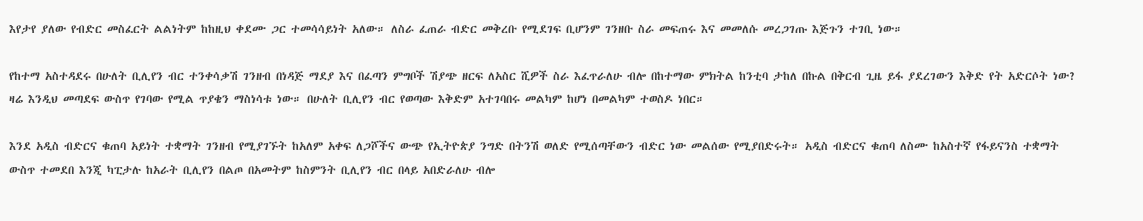እየታየ ያለው የብድር መስፈርት ልልነትም ከከዚህ ቀደሙ ጋር ተመሳሳይነት አለው። ለስራ ፈጠራ ብድር መቅረቡ የሚደገፍ ቢሆንም ገንዘቡ ስራ መፍጠሩ እና መመለሱ መረጋገጡ እጅጉን ተገቢ ነው።

የከተማ አስተዳደሩ በሁለት ቢሊየን ብር ተንቀሳቃሽ ገንዘብ በነዳጅ ማደያ እና በፈጣን ምግቦች ሽያጭ ዘርፍ ለአስር ሺዎች ስራ እፈጥራለሁ ብሎ በከተማው ምክትል ከንቲባ ታከለ በኩል በቅርብ ጊዜ ይፋ ያደረገውን እቅድ የት አድርሶት ነው? ዛሬ እንዲህ መጣደፍ ውስጥ የገባው የሚል ጥያቄን ማስነሳቱ ነው። በሁለት ቢሊየን ብር የወጣው እቅድም አተገባበሩ መልካም ከሆነ በመልካም ተወስዶ ነበር።

እንደ አዲስ ብድርና ቁጠባ አይነት ተቋማት ገንዘብ የሚያገኙት ከአለም አቀፍ ለጋሾችና ውጭ የኢትዮጵያ ንግድ በትንሽ ወለድ የሚሰጣቸውን ብድር ነው መልሰው የሚያበድሩት። አዲስ ብድርና ቁጠባ ለስሙ ከአስተኛ የፋይናንስ ተቋማት ውስጥ ተመደበ እንጂ ካፒታሉ ከአራት ቢሊየን በልጦ በአመትም ከስምንት ቢሊየን ብር በላይ አበድራለሁ ብሎ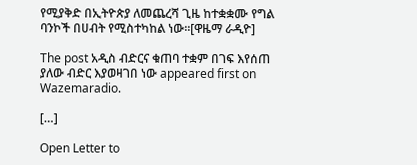የሚያቅድ በኢትዮጵያ ለመጨረሻ ጊዜ ከተቋቋሙ የግል ባንኮች በሀብት የሚስተካከል ነው።[ዋዜማ ራዲዮ]

The post አዲስ ብድርና ቁጠባ ተቋም በገፍ እየሰጠ ያለው ብድር እያወዛገበ ነው appeared first on Wazemaradio.

[…]

Open Letter to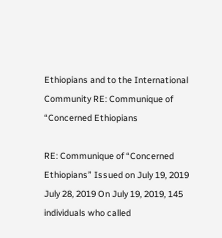Ethiopians and to the International Community RE: Communique of “Concerned Ethiopians

RE: Communique of “Concerned Ethiopians” Issued on July 19, 2019 July 28, 2019 On July 19, 2019, 145 individuals who called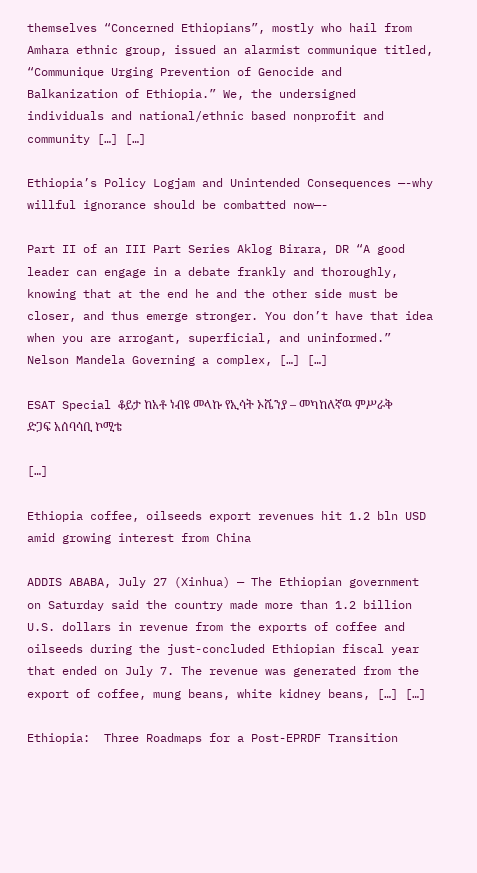themselves “Concerned Ethiopians”, mostly who hail from Amhara ethnic group, issued an alarmist communique titled, “Communique Urging Prevention of Genocide and Balkanization of Ethiopia.” We, the undersigned individuals and national/ethnic based nonprofit and community […] […]

Ethiopia’s Policy Logjam and Unintended Consequences —-why willful ignorance should be combatted now—-

Part II of an III Part Series Aklog Birara, DR “A good leader can engage in a debate frankly and thoroughly, knowing that at the end he and the other side must be closer, and thus emerge stronger. You don’t have that idea when you are arrogant, superficial, and uninformed.” Nelson Mandela Governing a complex, […] […]

ESAT Special ቆይታ ከአቶ ነብዩ መላኩ የኢሳት ኦሼንያ – መካከለኛዉ ምሥራቅ ድጋፍ አሰባሳቢ ኮሚቴ

[…]

Ethiopia coffee, oilseeds export revenues hit 1.2 bln USD amid growing interest from China

ADDIS ABABA, July 27 (Xinhua) — The Ethiopian government on Saturday said the country made more than 1.2 billion U.S. dollars in revenue from the exports of coffee and oilseeds during the just-concluded Ethiopian fiscal year that ended on July 7. The revenue was generated from the export of coffee, mung beans, white kidney beans, […] […]

Ethiopia:  Three Roadmaps for a Post-EPRDF Transition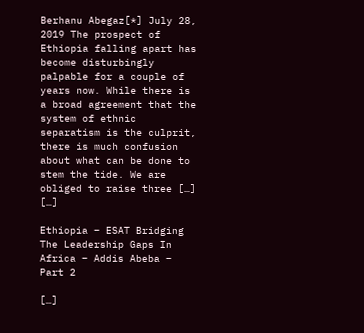Berhanu Abegaz[*] July 28, 2019 The prospect of Ethiopia falling apart has become disturbingly palpable for a couple of years now. While there is a broad agreement that the system of ethnic separatism is the culprit, there is much confusion about what can be done to stem the tide. We are obliged to raise three […] […]

Ethiopia – ESAT Bridging The Leadership Gaps In Africa – Addis Abeba – Part 2

[…]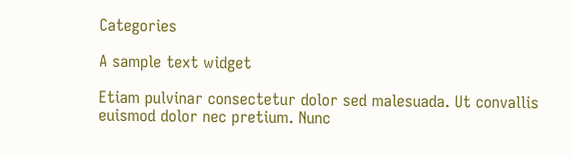Categories

A sample text widget

Etiam pulvinar consectetur dolor sed malesuada. Ut convallis euismod dolor nec pretium. Nunc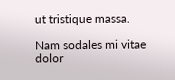ut tristique massa.

Nam sodales mi vitae dolor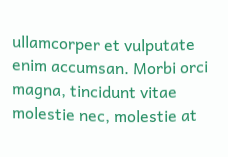ullamcorper et vulputate enim accumsan. Morbi orci magna, tincidunt vitae molestie nec, molestie at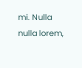mi. Nulla nulla lorem,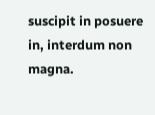suscipit in posuere in, interdum non magna.